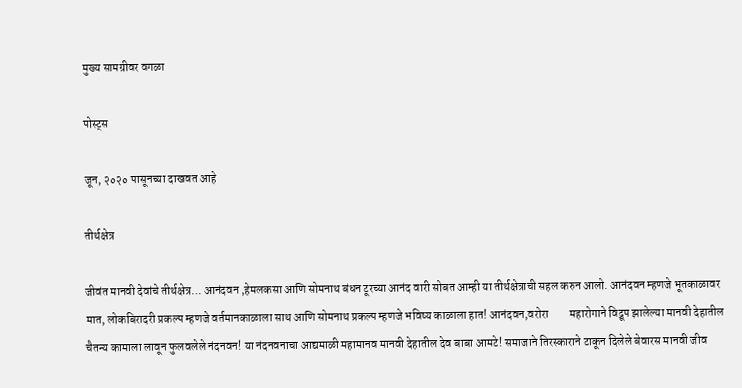मुख्य सामग्रीवर वगळा

पोस्ट्स

जून, २०२० पासूनच्या दाखवत आहे

तीर्थक्षेत्र

जीवंत मानवी देवांचे तीर्थक्षेत्र… आनंदवन ,हेमलकसा आणि सोमनाथ बंधन टूरच्या आनंद वारी सोबत आम्ही या तीर्थक्षेत्राची सहल करुन आलो. आनंदवन म्हणजे भूतकाळावर मात, लोकबिरादरी प्रकल्प म्हणजे वर्तमानकाळाला साथ आणि सोमनाथ प्रकल्प म्हणजे भविष्य काळाला हात! आनंदवन,वरोरा         महारोगाने विद्रूप झालेल्या मानवी देहातील चैतन्य कामाला लावून फुलवलेले नंदनवन! या नंदनवनाचा आद्यमाळी महामानव मानवी देहातील देव बाबा आमटे! समाजाने तिरस्काराने टाकून दिलेले बेवारस मानवी जीव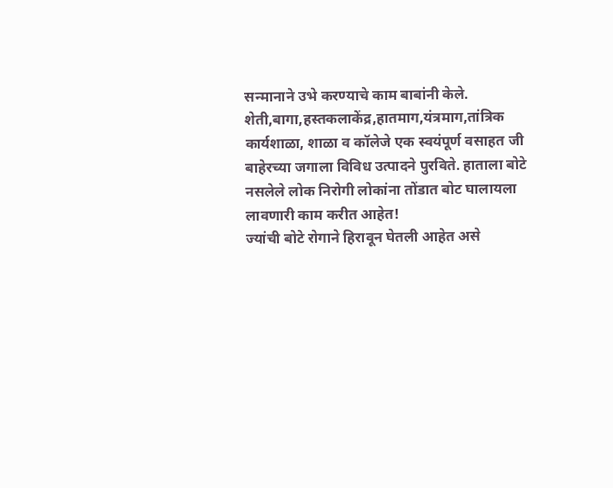सन्मानाने उभे करण्याचे काम बाबांनी केले. शेती,बागा,हस्तकलाकेंद्र,हातमाग,यंत्रमाग,तांत्रिक कार्यशाळा, शाळा व कॉलेजे एक स्वयंपूर्ण वसाहत जी बाहेरच्या जगाला विविध उत्पादने पुरविते. हाताला बोटे नसलेले लोक निरोगी लोकांना तोंडात बोट घालायला लावणारी काम करीत आहेत!                              ज्यांची बोटे रोगाने हिरावून घेतली आहेत असे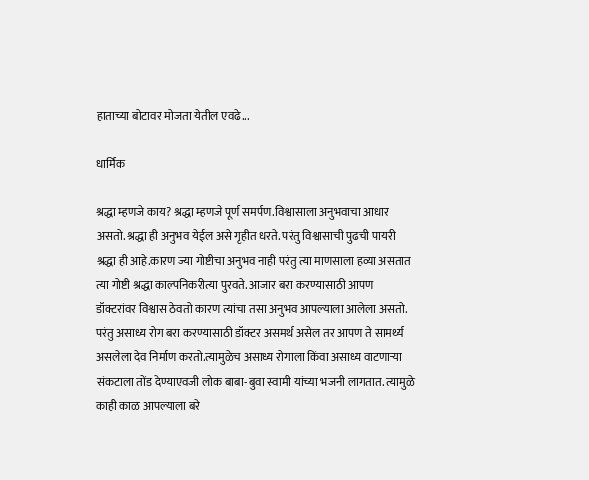हाताच्या बोटावर मोजता येतील एवढे...

धार्मिक

श्रद्धा म्हणजे काय? श्रद्धा म्हणजे पूर्ण समर्पण.विश्वासाला अनुभवाचा आधार असतो. श्रद्धा ही अनुभव येईल असे गृहीत धरते. परंतु विश्वासाची पुढची पायरी श्रद्धा ही आहे‌.कारण ज्या गोष्टीचा अनुभव नाही परंतु त्या माणसाला हव्या असतात त्या गोष्टी श्रद्धा काल्पनिकरीत्या पुरवते. आजार बरा करण्यासाठी आपण डॉक्टरांवर विश्वास ठेवतो कारण त्यांचा तसा अनुभव आपल्याला आलेला असतो. परंतु असाध्य रोग बरा करण्यासाठी डॉक्टर असमर्थ असेल तर आपण ते सामर्थ्य असलेला देव निर्माण करतो.त्यामुळेच असाध्य रोगाला किंवा असाध्य वाटणार्‍या संकटाला तोंड देण्याएवजी लोक बाबा-बुवा स्वामी यांच्या भजनी लागतात. त्यामुळे काही काळ आपल्याला बरे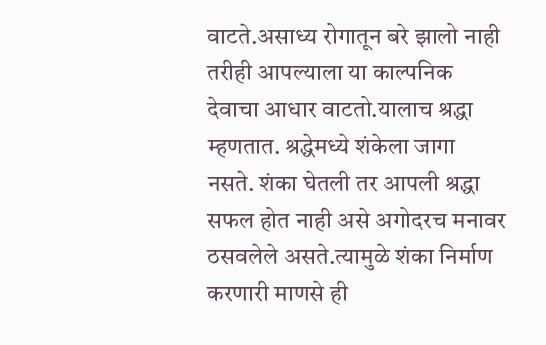वाटते.असाध्य रोगातून बरे झालो नाही तरीही आपल्याला या काल्पनिक देवाचा आधार वाटतो.यालाच श्रद्धा म्हणतात. श्रद्धेमध्ये शंकेला जागा नसते. शंका घेतली तर आपली श्रद्धा सफल होत नाही असे अगोदरच मनावर ठसवलेले असते.त्यामुळे शंका निर्माण करणारी माणसे ही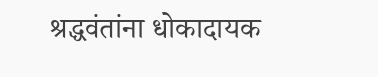श्रद्धवंतांना धोकादायक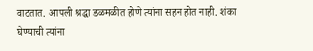वाटतात. आपली श्रद्धा डळमळीत होणे त्यांना सहन होत नाही. शंका घेण्याची त्यांना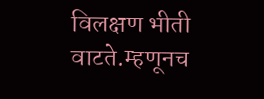विलक्षण भीती वाटते.म्हणूनच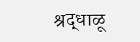श्रद्धाळू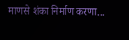माणसे शंका निर्माण करणा...